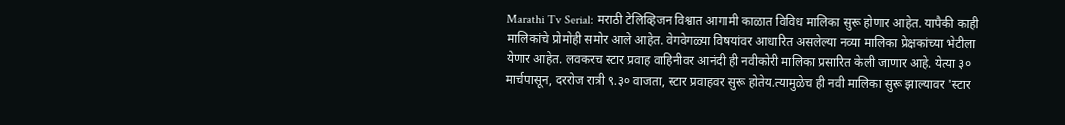Marathi Tv Serial: मराठी टेलिव्हिजन विश्वात आगामी काळात विविध मालिका सुरू होणार आहेत. यापैकी काही मालिकांचे प्रोमोही समोर आले आहेत. वेगवेगळ्या विषयांवर आधारित असलेल्या नव्या मालिका प्रेक्षकांच्या भेटीला येणार आहेत. लवकरच स्टार प्रवाह वाहिनीवर आनंदी ही नवीकोरी मालिका प्रसारित केली जाणार आहे. येत्या ३० मार्चपासून, दररोज रात्री ९.३० वाजता, स्टार प्रवाहवर सुरू होतेय.त्यामुळेच ही नवी मालिका सुरू झाल्यावर 'स्टार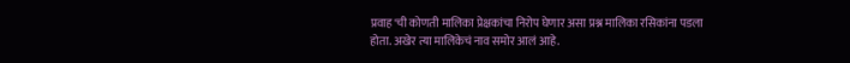प्रवाह'ची कोणती मालिका प्रेक्षकांचा निरोप घेणार असा प्रश्न मालिका रसिकांना पडला होता. अखेर त्या मालिकेचं नाव समोर आलं आहे.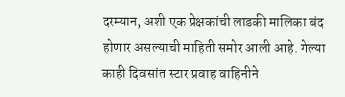दरम्यान, अशी एक प्रेक्षकांची लाडकी मालिका बंद होणार असल्याची माहिती समोर आली आहे. गेल्या काही दिवसांत स्टार प्रवाह वाहिनीने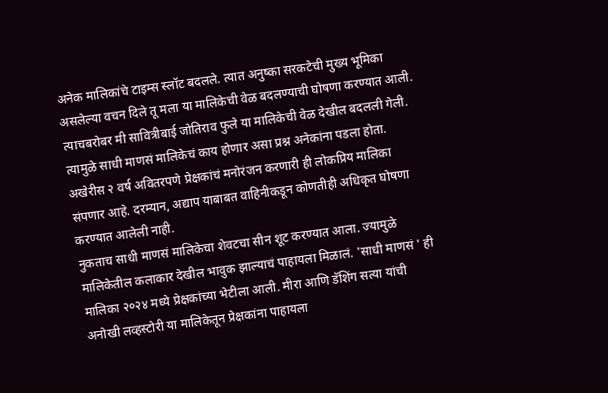अनेक मालिकांचे टाइम्स स्लॉट बदलले. त्यात अनुष्का सरकटेची मुख्य भूमिका असलेल्या वचन दिले तू मला या मालिकेची वेळ बदलण्याची घोषणा करण्यात आली. त्याचबरोबर मी सावित्रीबाई जोतिराव फुले या मालिकेची वेळ देखील बदलली गेली. त्यामुळे साधी माणसं मालिकेचं काय होणार असा प्रश्न अनेकांना पडला होता. अखेरीस २ वर्ष अवितरपणे प्रेक्षकांचं मनोरंजन करणारी ही लोकप्रिय मालिका संपणार आहे. दरम्यान, अद्याप याबाबत वाहिनीकडून कोणतीही अधिकृत घोषणा करण्यात आलेली नाही.
नुकताच साधी माणसं मालिकेचा शेवटचा सीन शूट करण्यात आला. ज्यामुळे मालिकेतील कलाकार देखील भावुक झाल्याचं पाहायला मिळालं. 'साधी माणसं ' ही मालिका २०२४ मध्ये प्रेक्षकांच्या भेटीला आली. मीरा आणि डॅशिंग सत्या यांची अनोखी लव्हस्टोरी या मालिकेतून प्रेक्षकांना पाहायला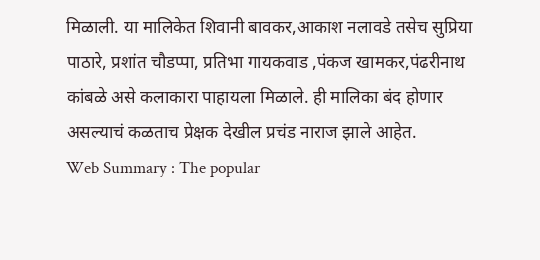मिळाली. या मालिकेत शिवानी बावकर,आकाश नलावडे तसेच सुप्रिया पाठारे, प्रशांत चौडप्पा, प्रतिभा गायकवाड ,पंकज खामकर,पंढरीनाथ कांबळे असे कलाकारा पाहायला मिळाले. ही मालिका बंद होणार असल्याचं कळताच प्रेक्षक देखील प्रचंड नाराज झाले आहेत.
Web Summary : The popular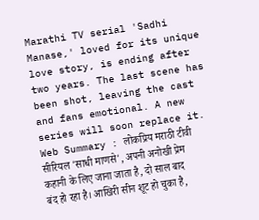Marathi TV serial 'Sadhi Manase,' loved for its unique love story, is ending after two years. The last scene has been shot, leaving the cast and fans emotional. A new series will soon replace it.
Web Summary : लोकप्रिय मराठी टीवी सीरियल 'साधी माणसे', अपनी अनोखी प्रेम कहानी के लिए जाना जाता है, दो साल बाद बंद हो रहा है। आखिरी सीन शूट हो चुका है,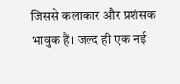जिससे कलाकार और प्रशंसक भावुक हैं। जल्द ही एक नई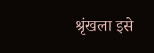श्रृंखला इसे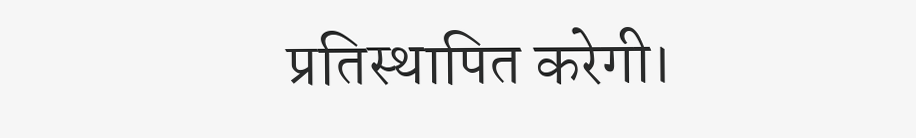प्रतिस्थापित करेगी।